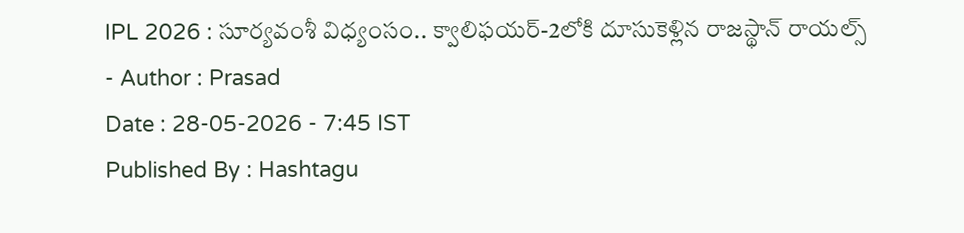IPL 2026 : సూర్యవంశీ విధ్యంసం.. క్వాలిఫయర్-2లోకి దూసుకెళ్లిన రాజస్థాన్ రాయల్స్
- Author : Prasad
Date : 28-05-2026 - 7:45 IST
Published By : Hashtagu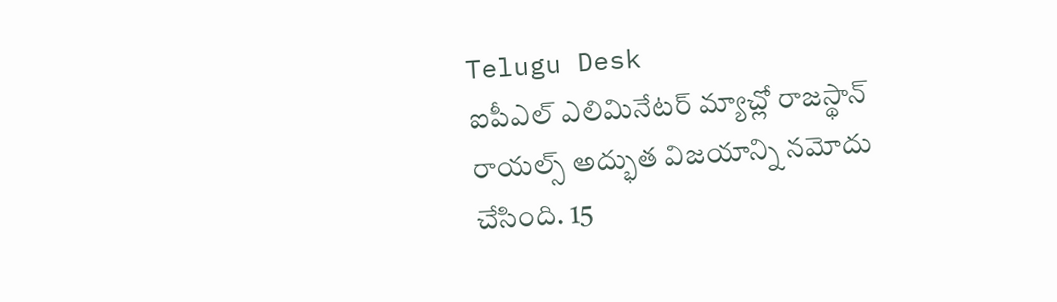Telugu Desk
ఐపీఎల్ ఎలిమినేటర్ మ్యాచ్లో రాజస్థాన్ రాయల్స్ అద్భుత విజయాన్ని నమోదు చేసింది. 15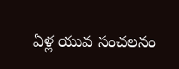ఏళ్ల యువ సంచలనం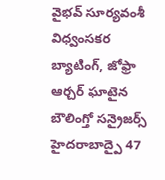వైభవ్ సూర్యవంశీ విధ్వంసకర బ్యాటింగ్, జోఫ్రా ఆర్చర్ ఘాటైన బౌలింగ్తో సన్రైజర్స్ హైదరాబాద్పై 47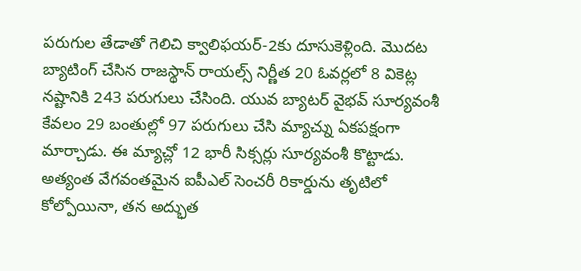పరుగుల తేడాతో గెలిచి క్వాలిఫయర్-2కు దూసుకెళ్లింది. మొదట బ్యాటింగ్ చేసిన రాజస్థాన్ రాయల్స్ నిర్ణీత 20 ఓవర్లలో 8 వికెట్ల నష్టానికి 243 పరుగులు చేసింది. యువ బ్యాటర్ వైభవ్ సూర్యవంశీ కేవలం 29 బంతుల్లో 97 పరుగులు చేసి మ్యాచ్ను ఏకపక్షంగా మార్చాడు. ఈ మ్యాచ్లో 12 భారీ సిక్సర్లు సూర్యవంశీ కొట్టాడు. అత్యంత వేగవంతమైన ఐపీఎల్ సెంచరీ రికార్డును తృటిలో కోల్పోయినా, తన అద్భుత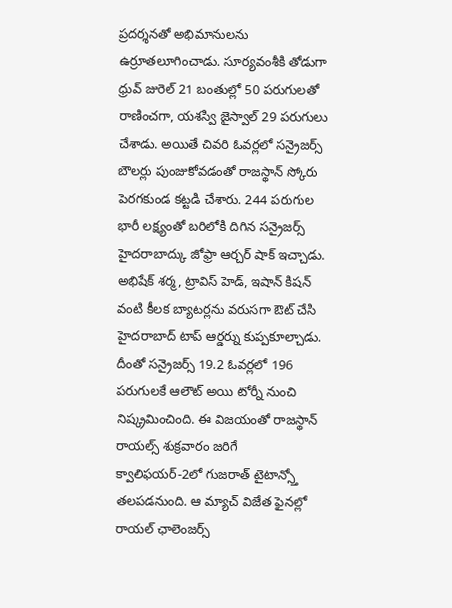ప్రదర్శనతో అభిమానులను ఉర్రూతలూగించాడు. సూర్యవంశీకి తోడుగా ధ్రువ్ జురెల్ 21 బంతుల్లో 50 పరుగులతో రాణించగా, యశస్వి జైస్వాల్ 29 పరుగులు చేశాడు. అయితే చివరి ఓవర్లలో సన్రైజర్స్ బౌలర్లు పుంజుకోవడంతో రాజస్థాన్ స్కోరు పెరగకుండ కట్టడి చేశారు. 244 పరుగుల భారీ లక్ష్యంతో బరిలోకి దిగిన సన్రైజర్స్ హైదరాబాద్కు జోఫ్రా ఆర్చర్ షాక్ ఇచ్చాడు. అభిషేక్ శర్మ, ట్రావిస్ హెడ్, ఇషాన్ కిషన్ వంటి కీలక బ్యాటర్లను వరుసగా ఔట్ చేసి హైదరాబాద్ టాప్ ఆర్డర్ను కుప్పకూల్చాడు. దీంతో సన్రైజర్స్ 19.2 ఓవర్లలో 196 పరుగులకే ఆలౌట్ అయి టోర్నీ నుంచి నిష్క్రమించింది. ఈ విజయంతో రాజస్థాన్ రాయల్స్ శుక్రవారం జరిగే క్వాలిఫయర్-2లో గుజరాత్ టైటాన్స్తో తలపడనుంది. ఆ మ్యాచ్ విజేత ఫైనల్లో రాయల్ ఛాలెంజర్స్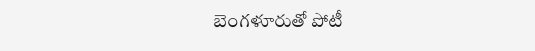బెంగళూరుతో పోటీ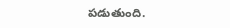పడుతుంది.